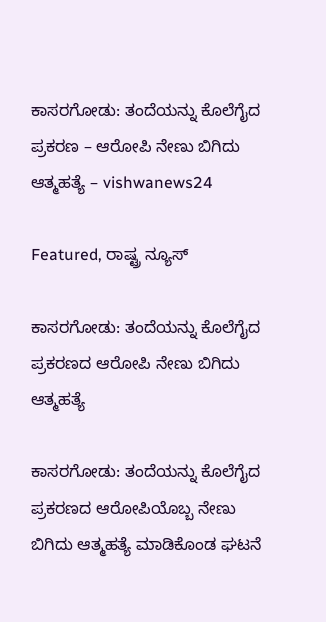ಕಾಸರಗೋಡು: ತಂದೆಯನ್ನು ಕೊಲೆಗೈದ ಪ್ರಕರಣ – ಆರೋಪಿ ನೇಣು ಬಿಗಿದು ಆತ್ಮಹತ್ಯೆ – vishwanews24

Featured, ರಾಷ್ಟ್ರ ನ್ಯೂಸ್

ಕಾಸರಗೋಡು: ತಂದೆಯನ್ನು ಕೊಲೆಗೈದ ಪ್ರಕರಣದ ಆರೋಪಿ ನೇಣು ಬಿಗಿದು ಆತ್ಮಹತ್ಯೆ

ಕಾಸರಗೋಡು: ತಂದೆಯನ್ನು ಕೊಲೆಗೈದ ಪ್ರಕರಣದ ಆರೋಪಿಯೊಬ್ಬ ನೇಣು ಬಿಗಿದು ಆತ್ಮಹತ್ಯೆ ಮಾಡಿಕೊಂಡ ಘಟನೆ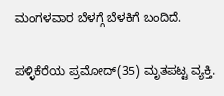ಮಂಗಳವಾರ ಬೆಳಗ್ಗೆ ಬೆಳಕಿಗೆ ಬಂದಿದೆ.

ಪಳ್ಳಿಕೆರೆಯ ಪ್ರಮೋದ್(35) ಮೃತಪಟ್ಟ ವ್ಯಕ್ತಿ.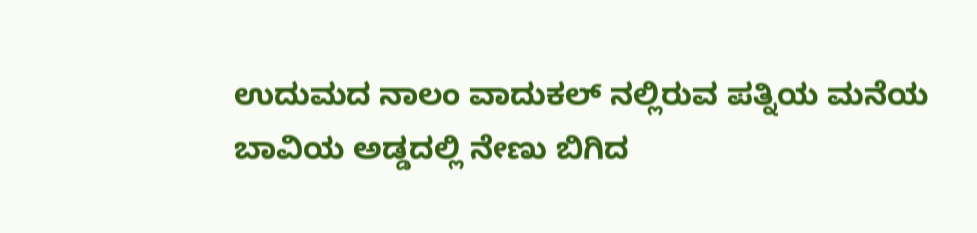ಉದುಮದ ನಾಲಂ ವಾದುಕಲ್ ನಲ್ಲಿರುವ ಪತ್ನಿಯ ಮನೆಯ ಬಾವಿಯ ಅಡ್ಡದಲ್ಲಿ ನೇಣು ಬಿಗಿದ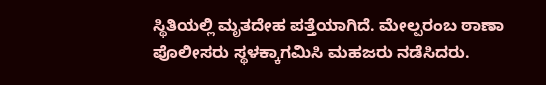ಸ್ಥಿತಿಯಲ್ಲಿ ಮೃತದೇಹ ಪತ್ತೆಯಾಗಿದೆ. ಮೇಲ್ಪರಂಬ ಠಾಣಾ ಪೊಲೀಸರು ಸ್ಥಳಕ್ಕಾಗಮಿಸಿ ಮಹಜರು ನಡೆಸಿದರು.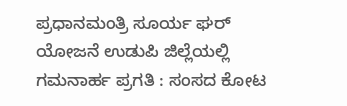ಪ್ರಧಾನಮಂತ್ರಿ ಸೂರ್ಯ ಘರ್ ಯೋಜನೆ ಉಡುಪಿ ಜಿಲ್ಲೆಯಲ್ಲಿ ಗಮನಾರ್ಹ ಪ್ರಗತಿ : ಸಂಸದ ಕೋಟ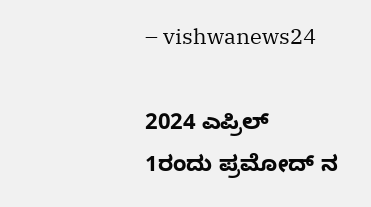– vishwanews24

2024 ಎಪ್ರಿಲ್ 1ರಂದು ಪ್ರಮೋದ್ ನ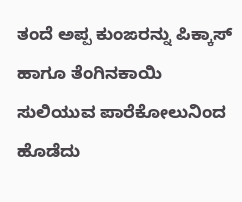ತಂದೆ ಅಪ್ಪ ಕುಂಙರನ್ನು ಪಿಕ್ಕಾಸ್ ಹಾಗೂ ತೆಂಗಿನಕಾಯಿ ಸುಲಿಯುವ ಪಾರೆಕೋಲುನಿಂದ ಹೊಡೆದು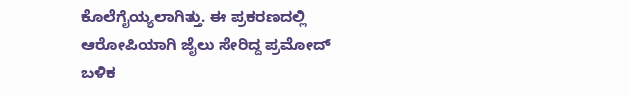ಕೊಲೆಗೈಯ್ಯಲಾಗಿತ್ತು. ಈ ಪ್ರಕರಣದಲ್ಲಿ ಆರೋಪಿಯಾಗಿ ಜೈಲು ಸೇರಿದ್ದ ಪ್ರಮೋದ್ ಬಳಿಕ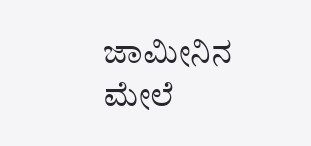ಜಾಮೀನಿನ ಮೇಲೆ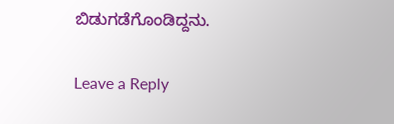ಬಿಡುಗಡೆಗೊಂಡಿದ್ದನು.

Leave a Reply